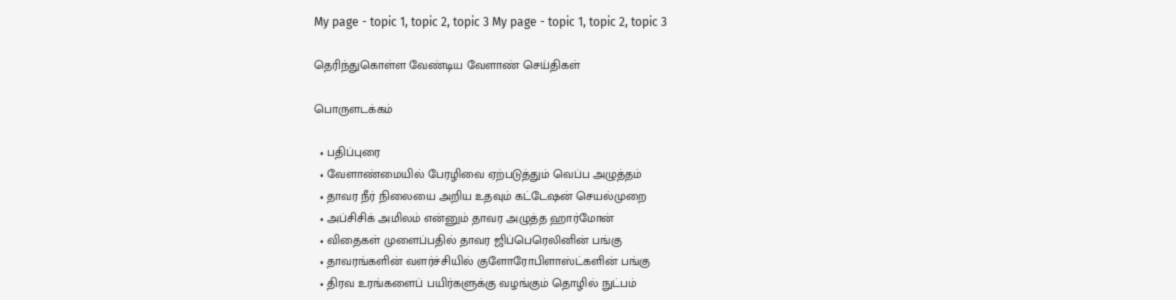My page - topic 1, topic 2, topic 3 My page - topic 1, topic 2, topic 3

தெரிந்துகொள்ள வேண்டிய வேளாண் செய்திகள்

பொருளடக்கம்

  • பதிப்புரை
  • வேளாண்மையில் பேரழிவை ஏற்படுத்தும் வெப்ப அழுத்தம்
  • தாவர நீர் நிலையை அறிய உதவும் கட்டேஷன் செயல்முறை
  • அப்சிசிக் அமிலம் என்னும் தாவர அழுத்த ஹார்மோன்
  • விதைகள் முளைப்பதில் தாவர ஜிப்பெரெலினின் பங்கு
  • தாவரங்களின் வளர்ச்சியில் குளோரோபிளாஸ்ட்களின் பங்கு
  • திரவ உரங்களைப் பயிர்களுக்கு வழங்கும் தொழில் நுட்பம்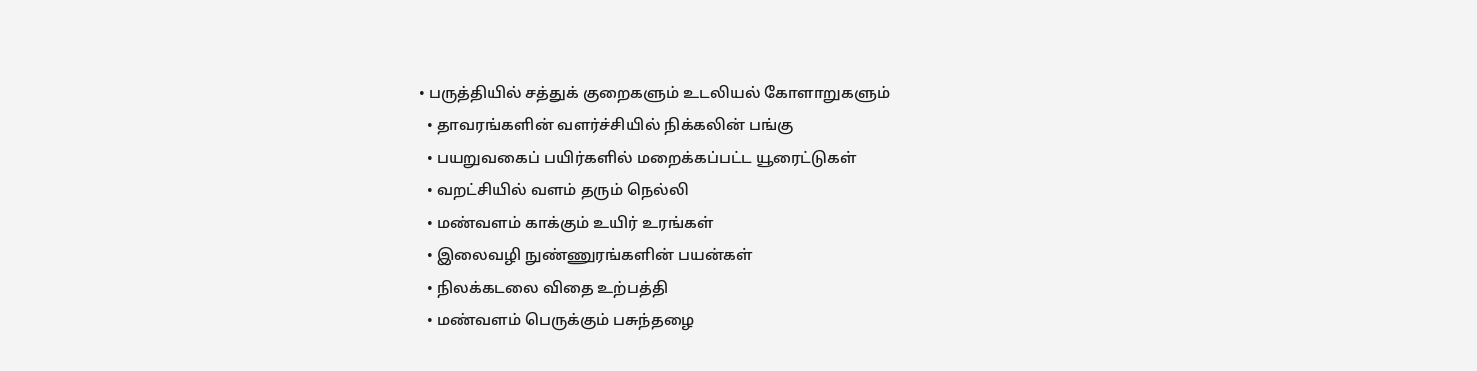• பருத்தியில் சத்துக் குறைகளும் உடலியல் கோளாறுகளும்
  • தாவரங்களின் வளர்ச்சியில் நிக்கலின் பங்கு
  • பயறுவகைப் பயிர்களில் மறைக்கப்பட்ட யூரைட்டுகள்
  • வறட்சியில் வளம் தரும் நெல்லி
  • மண்வளம் காக்கும் உயிர் உரங்கள்
  • இலைவழி நுண்ணுரங்களின் பயன்கள்
  • நிலக்கடலை விதை உற்பத்தி
  • மண்வளம் பெருக்கும் பசுந்தழை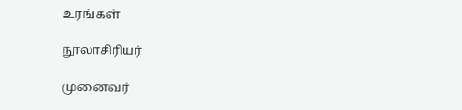உரங்கள்

நூலாசிரியர்

முனைவர்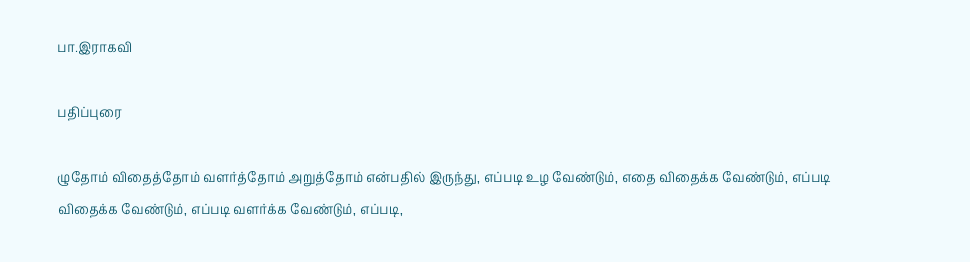பா.இராகவி

பதிப்புரை

ழுதோம் விதைத்தோம் வளர்த்தோம் அறுத்தோம் என்பதில் இருந்து, எப்படி உழ வேண்டும், எதை விதைக்க வேண்டும், எப்படி விதைக்க வேண்டும், எப்படி வளர்க்க வேண்டும், எப்படி,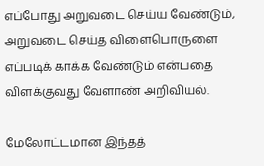எப்போது அறுவடை செய்ய வேண்டும், அறுவடை செய்த விளைபொருளை எப்படிக் காக்க வேண்டும் என்பதை விளக்குவது வேளாண் அறிவியல்.

மேலோட்டமான இந்தத்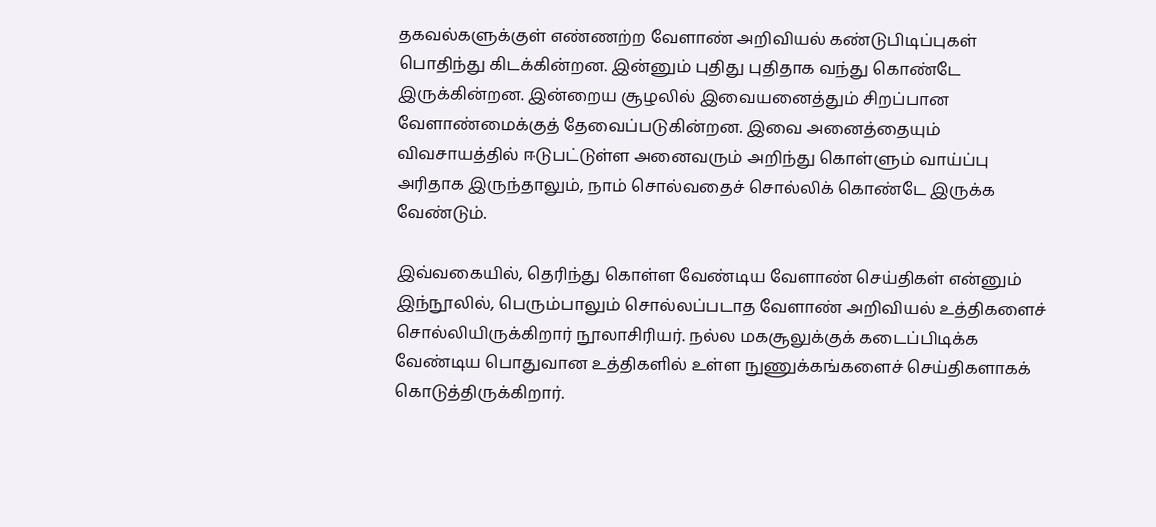தகவல்களுக்குள் எண்ணற்ற வேளாண் அறிவியல் கண்டுபிடிப்புகள் பொதிந்து கிடக்கின்றன. இன்னும் புதிது புதிதாக வந்து கொண்டே இருக்கின்றன. இன்றைய சூழலில் இவையனைத்தும் சிறப்பான வேளாண்மைக்குத் தேவைப்படுகின்றன. இவை அனைத்தையும் விவசாயத்தில் ஈடுபட்டுள்ள அனைவரும் அறிந்து கொள்ளும் வாய்ப்பு அரிதாக இருந்தாலும், நாம் சொல்வதைச் சொல்லிக் கொண்டே இருக்க வேண்டும்.

இவ்வகையில், தெரிந்து கொள்ள வேண்டிய வேளாண் செய்திகள் என்னும் இந்நூலில், பெரும்பாலும் சொல்லப்படாத வேளாண் அறிவியல் உத்திகளைச் சொல்லியிருக்கிறார் நூலாசிரியர். நல்ல மகசூலுக்குக் கடைப்பிடிக்க வேண்டிய பொதுவான உத்திகளில் உள்ள நுணுக்கங்களைச் செய்திகளாகக் கொடுத்திருக்கிறார்.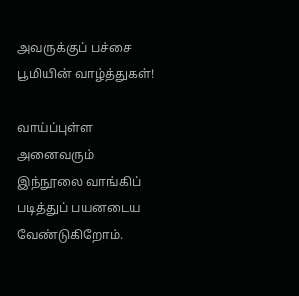அவருக்குப் பச்சை பூமியின் வாழ்த்துகள்!

வாய்ப்புள்ள அனைவரும் இந்நூலை வாங்கிப் படித்துப் பயனடைய வேண்டுகிறோம்.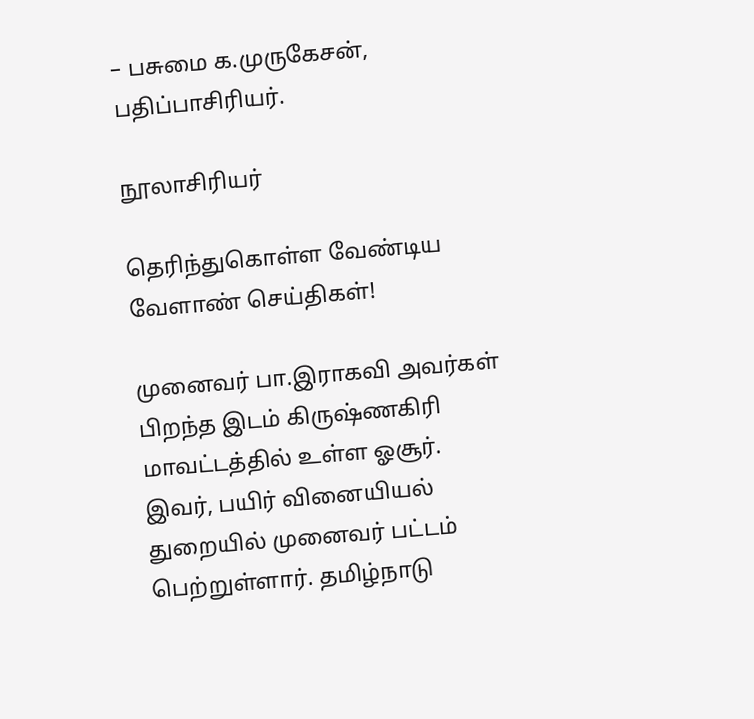– பசுமை க.முருகேசன், பதிப்பாசிரியர்.

நூலாசிரியர்

தெரிந்துகொள்ள வேண்டிய வேளாண் செய்திகள்!

முனைவர் பா.இராகவி அவர்கள் பிறந்த இடம் கிருஷ்ணகிரி மாவட்டத்தில் உள்ள ஓசூர். இவர், பயிர் வினையியல் துறையில் முனைவர் பட்டம் பெற்றுள்ளார். தமிழ்நாடு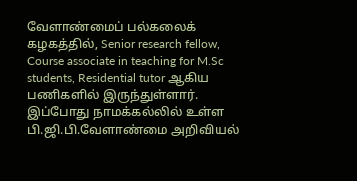வேளாண்மைப் பல்கலைக் கழகத்தில், Senior research fellow, Course associate in teaching for M.Sc students, Residential tutor ஆகிய பணிகளில் இருந்துள்ளார். இப்போது நாமக்கல்லில் உள்ள பி.ஜி.பி.வேளாண்மை அறிவியல்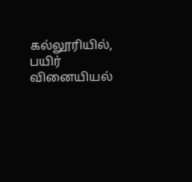கல்லூரியில், பயிர் வினையியல்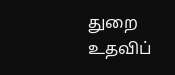துறை உதவிப்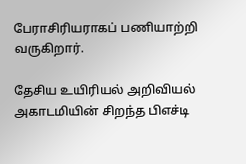பேராசிரியராகப் பணியாற்றி வருகிறார்.

தேசிய உயிரியல் அறிவியல் அகாடமியின் சிறந்த பிஎச்டி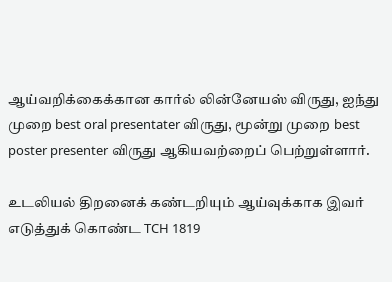ஆய்வறிக்கைக்கான கார்ல் லின்னேயஸ் விருது, ஐந்து முறை best oral presentater விருது, மூன்று முறை best poster presenter விருது ஆகியவற்றைப் பெற்றுள்ளார்.

உடலியல் திறனைக் கண்டறியும் ஆய்வுக்காக இவர் எடுத்துக் கொண்ட TCH 1819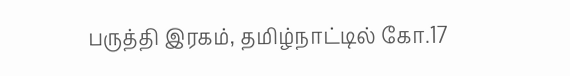பருத்தி இரகம், தமிழ்நாட்டில் கோ.17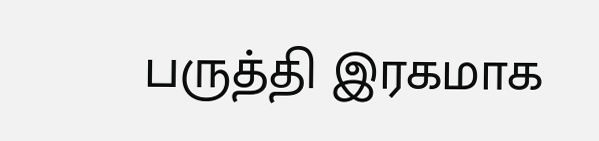பருத்தி இரகமாக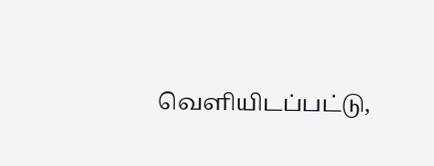வெளியிடப்பட்டு,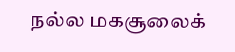நல்ல மகசூலைக்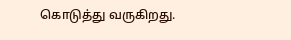கொடுத்து வருகிறது.